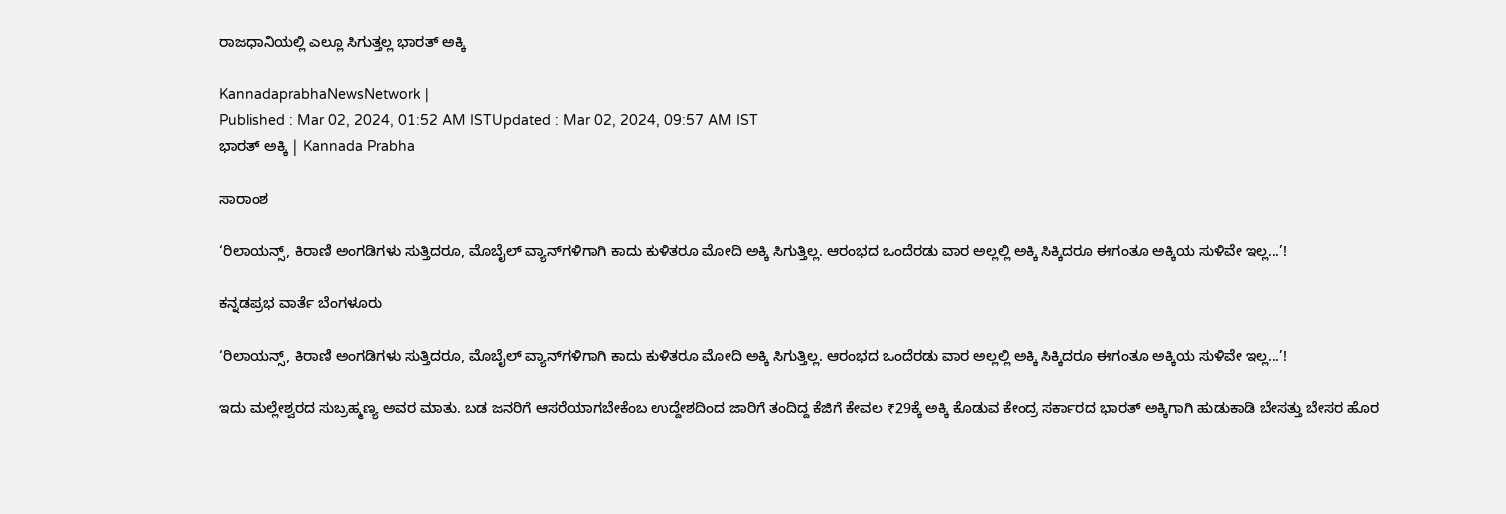ರಾಜಧಾನಿಯಲ್ಲಿ ಎಲ್ಲೂ ಸಿಗುತ್ತಲ್ಲ ಭಾರತ್‌ ಅಕ್ಕಿ

KannadaprabhaNewsNetwork |
Published : Mar 02, 2024, 01:52 AM ISTUpdated : Mar 02, 2024, 09:57 AM IST
ಭಾರತ್‌ ಅಕ್ಕಿ | Kannada Prabha

ಸಾರಾಂಶ

‘ರಿಲಾಯನ್ಸ್‌, ಕಿರಾಣಿ ಅಂಗಡಿಗಳು ಸುತ್ತಿದರೂ, ಮೊಬೈಲ್‌ ವ್ಯಾನ್‌ಗಳಿಗಾಗಿ ಕಾದು ಕುಳಿತರೂ ಮೋದಿ ಅಕ್ಕಿ ಸಿಗುತ್ತಿಲ್ಲ. ಆರಂಭದ ಒಂದೆರಡು ವಾರ ಅಲ್ಲಲ್ಲಿ ಅಕ್ಕಿ ಸಿಕ್ಕಿದರೂ ಈಗಂತೂ ಅಕ್ಕಿಯ ಸುಳಿವೇ ಇಲ್ಲ...’!

ಕನ್ನಡಪ್ರಭ ವಾರ್ತೆ ಬೆಂಗಳೂರು

‘ರಿಲಾಯನ್ಸ್‌, ಕಿರಾಣಿ ಅಂಗಡಿಗಳು ಸುತ್ತಿದರೂ, ಮೊಬೈಲ್‌ ವ್ಯಾನ್‌ಗಳಿಗಾಗಿ ಕಾದು ಕುಳಿತರೂ ಮೋದಿ ಅಕ್ಕಿ ಸಿಗುತ್ತಿಲ್ಲ. ಆರಂಭದ ಒಂದೆರಡು ವಾರ ಅಲ್ಲಲ್ಲಿ ಅಕ್ಕಿ ಸಿಕ್ಕಿದರೂ ಈಗಂತೂ ಅಕ್ಕಿಯ ಸುಳಿವೇ ಇಲ್ಲ...’!

ಇದು ಮಲ್ಲೇಶ್ವರದ ಸುಬ್ರಹ್ಮಣ್ಯ ಅವರ ಮಾತು. ಬಡ ಜನರಿಗೆ ಆಸರೆಯಾಗಬೇಕೆಂಬ ಉದ್ದೇಶದಿಂದ ಜಾರಿಗೆ ತಂದಿದ್ದ ಕೆಜಿಗೆ ಕೇವಲ ₹29ಕ್ಕೆ ಅಕ್ಕಿ ಕೊಡುವ ಕೇಂದ್ರ ಸರ್ಕಾರದ ಭಾರತ್‌ ಅಕ್ಕಿಗಾಗಿ ಹುಡುಕಾಡಿ ಬೇಸತ್ತು ಬೇಸರ ಹೊರ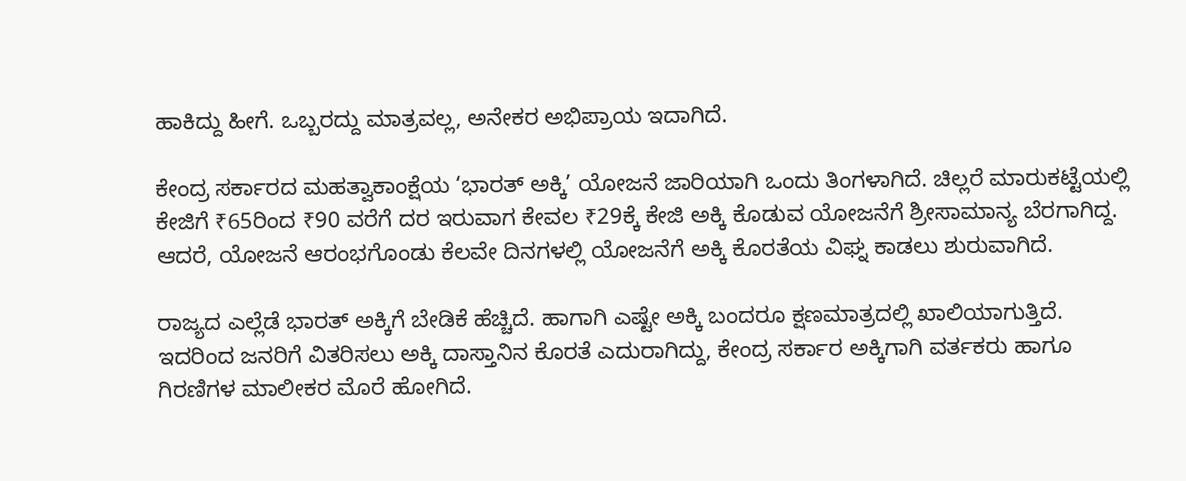ಹಾಕಿದ್ದು ಹೀಗೆ. ಒಬ್ಬರದ್ದು ಮಾತ್ರವಲ್ಲ, ಅನೇಕರ ಅಭಿಪ್ರಾಯ ಇದಾಗಿದೆ.

ಕೇಂದ್ರ ಸರ್ಕಾರದ ಮಹತ್ವಾಕಾಂಕ್ಷೆಯ ‘ಭಾರತ್‌ ಅಕ್ಕಿ’ ಯೋಜನೆ ಜಾರಿಯಾಗಿ ಒಂದು ತಿಂಗಳಾಗಿದೆ. ಚಿಲ್ಲರೆ ಮಾರುಕಟ್ಟೆಯಲ್ಲಿ ಕೇಜಿಗೆ ₹65ರಿಂದ ₹90 ವರೆಗೆ ದರ ಇರುವಾಗ ಕೇವಲ ₹29ಕ್ಕೆ ಕೇಜಿ ಅಕ್ಕಿ ಕೊಡುವ ಯೋಜನೆಗೆ ಶ್ರೀಸಾಮಾನ್ಯ ಬೆರಗಾಗಿದ್ದ. ಆದರೆ, ಯೋಜನೆ ಆರಂಭಗೊಂಡು ಕೆಲವೇ ದಿನಗಳಲ್ಲಿ ಯೋಜನೆಗೆ ಅಕ್ಕಿ ಕೊರತೆಯ ವಿಘ್ನ ಕಾಡಲು ಶುರುವಾಗಿದೆ.

ರಾಜ್ಯದ ಎಲ್ಲೆಡೆ ಭಾರತ್‌ ಅಕ್ಕಿಗೆ ಬೇಡಿಕೆ ಹೆಚ್ಚಿದೆ. ಹಾಗಾಗಿ ಎಷ್ಟೇ ಅಕ್ಕಿ ಬಂದರೂ ಕ್ಷಣಮಾತ್ರದಲ್ಲಿ ಖಾಲಿಯಾಗುತ್ತಿದೆ. ಇದರಿಂದ ಜನರಿಗೆ ವಿತರಿಸಲು ಅಕ್ಕಿ ದಾಸ್ತಾನಿನ ಕೊರತೆ ಎದುರಾಗಿದ್ದು, ಕೇಂದ್ರ ಸರ್ಕಾರ ಅಕ್ಕಿಗಾಗಿ ವರ್ತಕರು ಹಾಗೂ ಗಿರಣಿಗಳ ಮಾಲೀಕರ ಮೊರೆ ಹೋಗಿದೆ.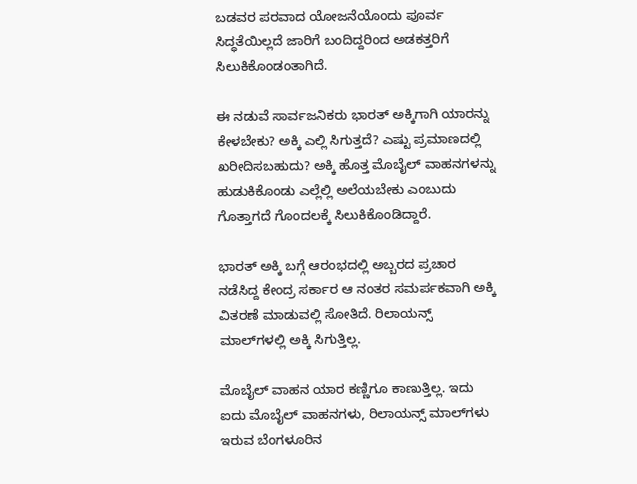ಬಡವರ ಪರವಾದ ಯೋಜನೆಯೊಂದು ಪೂರ್ವ ಸಿದ್ಧತೆಯಿಲ್ಲದೆ ಜಾರಿಗೆ ಬಂದಿದ್ದರಿಂದ ಅಡಕತ್ತರಿಗೆ ಸಿಲುಕಿಕೊಂಡಂತಾಗಿದೆ.

ಈ ನಡುವೆ ಸಾರ್ವಜನಿಕರು ಭಾರತ್‌ ಅಕ್ಕಿಗಾಗಿ ಯಾರನ್ನು ಕೇಳಬೇಕು? ಅಕ್ಕಿ ಎಲ್ಲಿ ಸಿಗುತ್ತದೆ? ಎಷ್ಟು ಪ್ರಮಾಣದಲ್ಲಿ ಖರೀದಿಸಬಹುದು? ಅಕ್ಕಿ ಹೊತ್ತ ಮೊಬೈಲ್‌ ವಾಹನಗಳನ್ನು ಹುಡುಕಿಕೊಂಡು ಎಲ್ಲೆಲ್ಲಿ ಅಲೆಯಬೇಕು ಎಂಬುದು ಗೊತ್ತಾಗದೆ ಗೊಂದಲಕ್ಕೆ ಸಿಲುಕಿಕೊಂಡಿದ್ದಾರೆ.

ಭಾರತ್‌ ಅಕ್ಕಿ ಬಗ್ಗೆ ಆರಂಭದಲ್ಲಿ ಅಬ್ಬರದ ಪ್ರಚಾರ ನಡೆಸಿದ್ದ ಕೇಂದ್ರ ಸರ್ಕಾರ ಆ ನಂತರ ಸಮರ್ಪಕವಾಗಿ ಅಕ್ಕಿ ವಿತರಣೆ ಮಾಡುವಲ್ಲಿ ಸೋತಿದೆ. ರಿಲಾಯನ್ಸ್‌ ಮಾಲ್‌ಗಳಲ್ಲಿ ಅಕ್ಕಿ ಸಿಗುತ್ತಿಲ್ಲ.

ಮೊಬೈಲ್‌ ವಾಹನ ಯಾರ ಕಣ್ಣಿಗೂ ಕಾಣುತ್ತಿಲ್ಲ. ಇದು ಐದು ಮೊಬೈಲ್‌ ವಾಹನಗಳು, ರಿಲಾಯನ್ಸ್‌ ಮಾಲ್‌ಗಳು ಇರುವ ಬೆಂಗಳೂರಿನ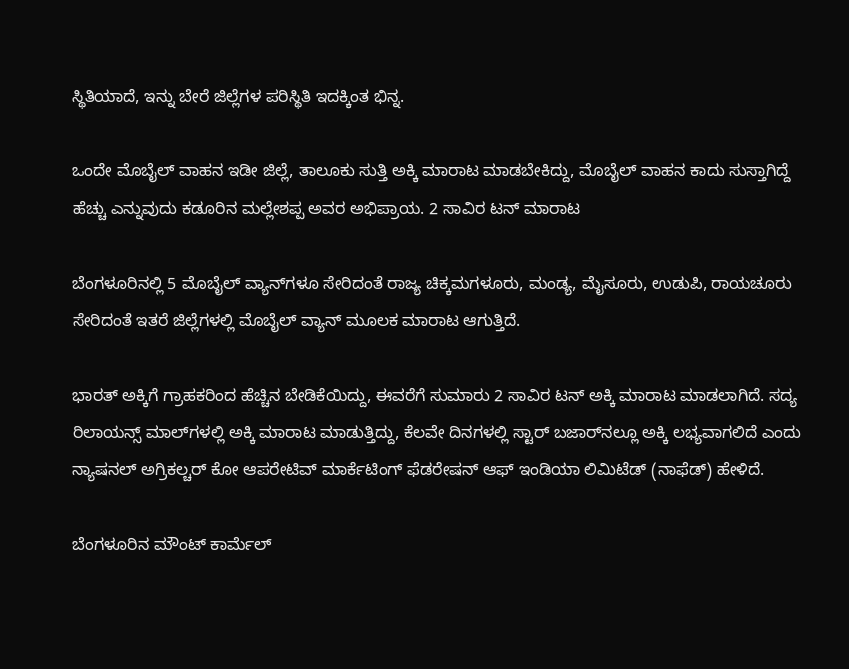ಸ್ಥಿತಿಯಾದೆ, ಇನ್ನು ಬೇರೆ ಜಿಲ್ಲೆಗಳ ಪರಿಸ್ಥಿತಿ ಇದಕ್ಕಿಂತ ಭಿನ್ನ.

ಒಂದೇ ಮೊಬೈಲ್‌ ವಾಹನ ಇಡೀ ಜಿಲ್ಲೆ, ತಾಲೂಕು ಸುತ್ತಿ ಅಕ್ಕಿ ಮಾರಾಟ ಮಾಡಬೇಕಿದ್ದು, ಮೊಬೈಲ್ ವಾಹನ ಕಾದು ಸುಸ್ತಾಗಿದ್ದೆ ಹೆಚ್ಚು ಎನ್ನುವುದು ಕಡೂರಿನ ಮಲ್ಲೇಶಪ್ಪ ಅವರ ಅಭಿಪ್ರಾಯ. 2 ಸಾವಿರ ಟನ್‌ ಮಾರಾಟ

ಬೆಂಗಳೂರಿನಲ್ಲಿ 5 ಮೊಬೈಲ್ ವ್ಯಾನ್‍ಗಳೂ ಸೇರಿದಂತೆ ರಾಜ್ಯ ಚಿಕ್ಕಮಗಳೂರು, ಮಂಡ್ಯ, ಮೈಸೂರು, ಉಡುಪಿ, ರಾಯಚೂರು ಸೇರಿದಂತೆ ಇತರೆ ಜಿಲ್ಲೆಗಳಲ್ಲಿ ಮೊಬೈಲ್‌ ವ್ಯಾನ್‌ ಮೂಲಕ ಮಾರಾಟ ಆಗುತ್ತಿದೆ.

ಭಾರತ್ ಅಕ್ಕಿಗೆ ಗ್ರಾಹಕರಿಂದ ಹೆಚ್ಚಿನ ಬೇಡಿಕೆಯಿದ್ದು, ಈವರೆಗೆ ಸುಮಾರು 2 ಸಾವಿರ ಟನ್ ಅಕ್ಕಿ ಮಾರಾಟ ಮಾಡಲಾಗಿದೆ. ಸದ್ಯ ರಿಲಾಯನ್ಸ್‌ ಮಾಲ್‌ಗಳಲ್ಲಿ ಅಕ್ಕಿ ಮಾರಾಟ ಮಾಡುತ್ತಿದ್ದು, ಕೆಲವೇ ದಿನಗಳಲ್ಲಿ ಸ್ಟಾರ್‌ ಬಜಾರ್‌ನಲ್ಲೂ ಅಕ್ಕಿ ಲಭ್ಯವಾಗಲಿದೆ ಎಂದು ನ್ಯಾಷನಲ್ ಅಗ್ರಿಕಲ್ಚರ್ ಕೋ ಆಪರೇಟಿವ್ ಮಾರ್ಕೆಟಿಂಗ್ ಫೆಡರೇಷನ್ ಆಫ್ ಇಂಡಿಯಾ ಲಿಮಿಟೆಡ್ (ನಾಫೆಡ್) ಹೇಳಿದೆ.

ಬೆಂಗಳೂರಿನ ಮೌಂಟ್ ಕಾರ್ಮೆಲ್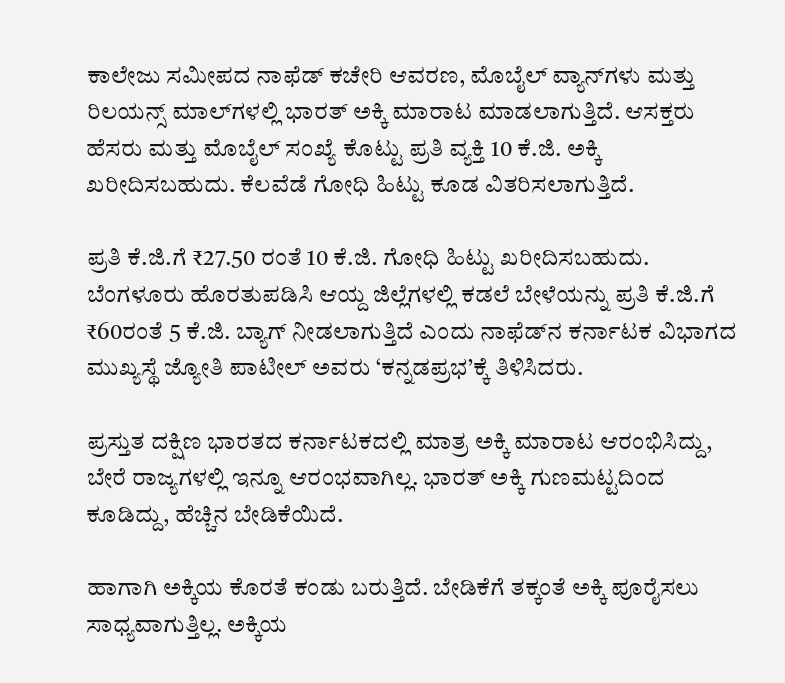ಕಾಲೇಜು ಸಮೀಪದ ನಾಫೆಡ್ ಕಚೇರಿ ಆವರಣ, ಮೊಬೈಲ್ ವ್ಯಾನ್‍ಗಳು ಮತ್ತು ರಿಲಯನ್ಸ್ ಮಾಲ್‌ಗಳಲ್ಲಿ ಭಾರತ್ ಅಕ್ಕಿ ಮಾರಾಟ ಮಾಡಲಾಗುತ್ತಿದೆ. ಆಸಕ್ತರು ಹೆಸರು ಮತ್ತು ಮೊಬೈಲ್‌ ಸಂಖ್ಯೆ ಕೊಟ್ಟು ಪ್ರತಿ ವ್ಯಕ್ತಿ 10 ಕೆ.ಜಿ. ಅಕ್ಕಿ ಖರೀದಿಸಬಹುದು. ಕೆಲವೆಡೆ ಗೋಧಿ ಹಿಟ್ಟು ಕೂಡ ವಿತರಿಸಲಾಗುತ್ತಿದೆ.

ಪ್ರತಿ ಕೆ.ಜಿ.ಗೆ ₹27.50 ರಂತೆ 10 ಕೆ.ಜಿ. ಗೋಧಿ ಹಿಟ್ಟು ಖರೀದಿಸಬಹುದು. ಬೆಂಗಳೂರು ಹೊರತುಪಡಿಸಿ ಆಯ್ದ ಜಿಲ್ಲೆಗಳಲ್ಲಿ ಕಡಲೆ ಬೇಳೆಯನ್ನು ಪ್ರತಿ ಕೆ.ಜಿ.ಗೆ ₹60ರಂತೆ 5 ಕೆ.ಜಿ. ಬ್ಯಾಗ್ ನೀಡಲಾಗುತ್ತಿದೆ ಎಂದು ನಾಫೆಡ್‍ನ ಕರ್ನಾಟಕ ವಿಭಾಗದ ಮುಖ್ಯಸ್ಥೆ ಜ್ಯೋತಿ ಪಾಟೀಲ್ ಅವರು ‘ಕನ್ನಡಪ್ರಭ’ಕ್ಕೆ ತಿಳಿಸಿದರು.

ಪ್ರಸ್ತುತ ದಕ್ಷಿಣ ಭಾರತದ ಕರ್ನಾಟಕದಲ್ಲಿ ಮಾತ್ರ ಅಕ್ಕಿ ಮಾರಾಟ ಆರಂಭಿಸಿದ್ದು, ಬೇರೆ ರಾಜ್ಯಗಳಲ್ಲಿ ಇನ್ನೂ ಆರಂಭವಾಗಿಲ್ಲ. ಭಾರತ್ ಅಕ್ಕಿ ಗುಣಮಟ್ಟದಿಂದ ಕೂಡಿದ್ದು, ಹೆಚ್ಚಿನ ಬೇಡಿಕೆಯಿದೆ.

ಹಾಗಾಗಿ ಅಕ್ಕಿಯ ಕೊರತೆ ಕಂಡು ಬರುತ್ತಿದೆ. ಬೇಡಿಕೆಗೆ ತಕ್ಕಂತೆ ಅಕ್ಕಿ ಪೂರೈಸಲು ಸಾಧ್ಯವಾಗುತ್ತಿಲ್ಲ. ಅಕ್ಕಿಯ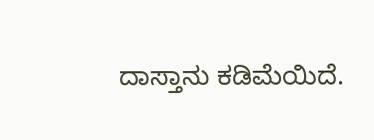ದಾಸ್ತಾನು ಕಡಿಮೆಯಿದೆ.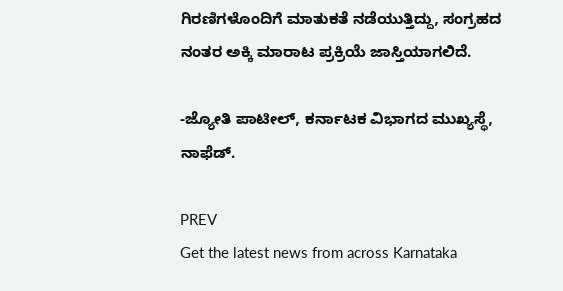ಗಿರಣಿಗಳೊಂದಿಗೆ ಮಾತುಕತೆ ನಡೆಯುತ್ತಿದ್ದು, ಸಂಗ್ರಹದ ನಂತರ ಅಕ್ಕಿ ಮಾರಾಟ ಪ್ರಕ್ರಿಯೆ ಜಾಸ್ತಿಯಾಗಲಿದೆ.

-ಜ್ಯೋತಿ ಪಾಟೀಲ್, ಕರ್ನಾಟಕ ವಿಭಾಗದ ಮುಖ್ಯಸ್ಥೆ, ನಾಫೆಡ್.

PREV
Get the latest news from across Karnataka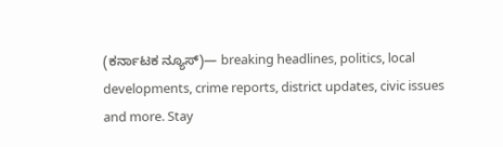(ಕರ್ನಾಟಕ ನ್ಯೂಸ್)— breaking headlines, politics, local developments, crime reports, district updates, civic issues and more. Stay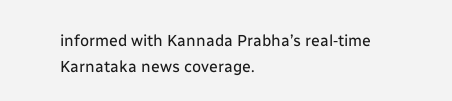informed with Kannada Prabha’s real‑time Karnataka news coverage.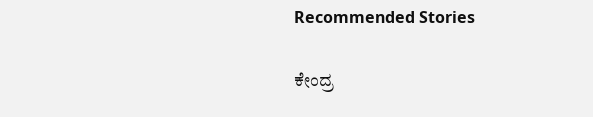Recommended Stories

ಕೇಂದ್ರ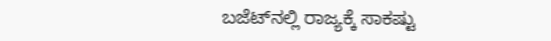ಬಜೆಟ್‌ನಲ್ಲಿ ರಾಜ್ಯಕ್ಕೆ ಸಾಕಷ್ಟು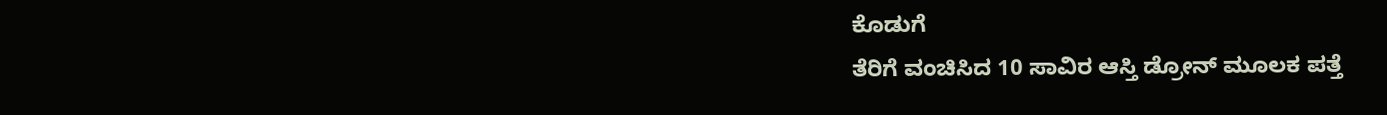ಕೊಡುಗೆ
ತೆರಿಗೆ ವಂಚಿಸಿದ 10 ಸಾವಿರ ಆಸ್ತಿ ಡ್ರೋನ್‌ ಮೂಲಕ ಪತ್ತೆ